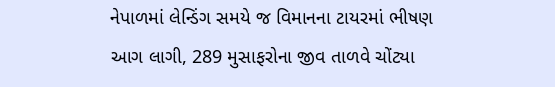નેપાળમાં લેન્ડિંગ સમયે જ વિમાનના ટાયરમાં ભીષણ આગ લાગી, 289 મુસાફરોના જીવ તાળવે ચોંટ્યા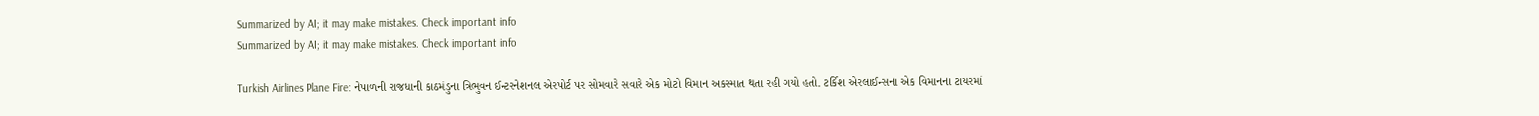Summarized by AI; it may make mistakes. Check important info
Summarized by AI; it may make mistakes. Check important info

Turkish Airlines Plane Fire: નેપાળની રાજધાની કાઠમંડુના ત્રિભુવન ઈન્ટરનેશનલ એરપોર્ટ પર સોમવારે સવારે એક મોટો વિમાન અકસ્માત થતા રહી ગયો હતો. ટર્કિશ એરલાઈન્સના એક વિમાનના ટાયરમાં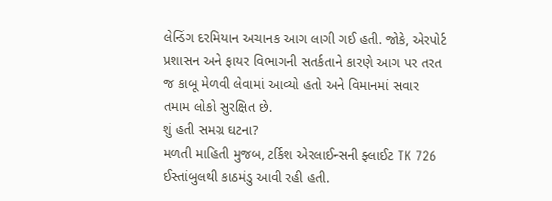લેન્ડિંગ દરમિયાન અચાનક આગ લાગી ગઈ હતી. જોકે, એરપોર્ટ પ્રશાસન અને ફાયર વિભાગની સતર્કતાને કારણે આગ પર તરત જ કાબૂ મેળવી લેવામાં આવ્યો હતો અને વિમાનમાં સવાર તમામ લોકો સુરક્ષિત છે.
શું હતી સમગ્ર ઘટના?
મળતી માહિતી મુજબ, ટર્કિશ એરલાઈન્સની ફ્લાઈટ TK 726 ઈસ્તાંબુલથી કાઠમંડુ આવી રહી હતી.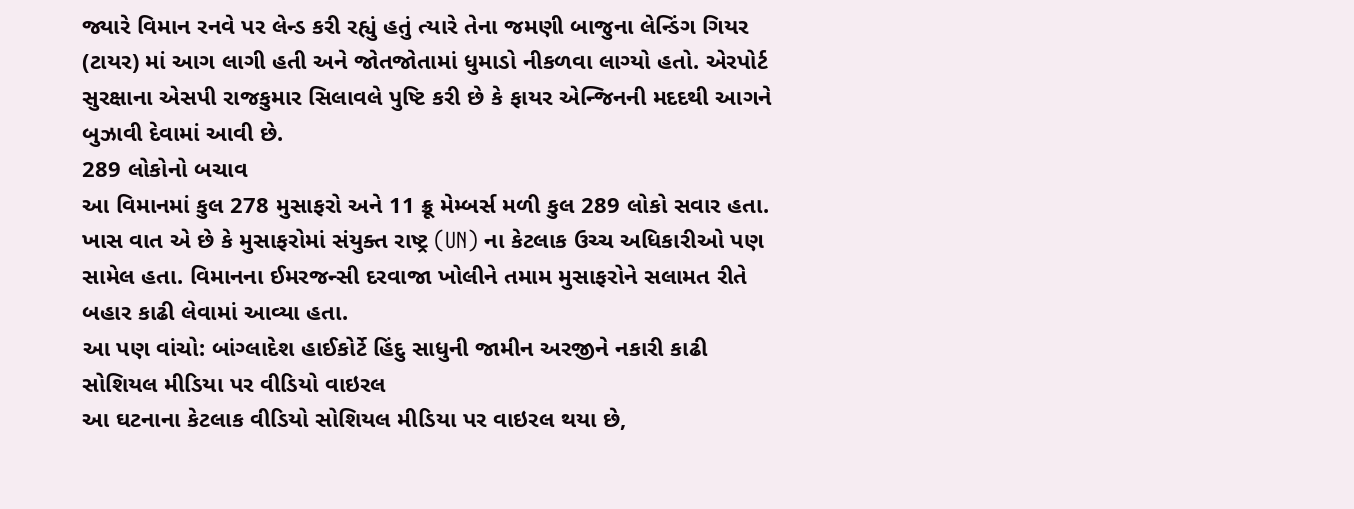જ્યારે વિમાન રનવે પર લેન્ડ કરી રહ્યું હતું ત્યારે તેના જમણી બાજુના લેન્ડિંગ ગિયર (ટાયર) માં આગ લાગી હતી અને જોતજોતામાં ધુમાડો નીકળવા લાગ્યો હતો. એરપોર્ટ સુરક્ષાના એસપી રાજકુમાર સિલાવલે પુષ્ટિ કરી છે કે ફાયર એન્જિનની મદદથી આગને બુઝાવી દેવામાં આવી છે.
289 લોકોનો બચાવ
આ વિમાનમાં કુલ 278 મુસાફરો અને 11 ક્રૂ મેમ્બર્સ મળી કુલ 289 લોકો સવાર હતા. ખાસ વાત એ છે કે મુસાફરોમાં સંયુક્ત રાષ્ટ્ર (UN) ના કેટલાક ઉચ્ચ અધિકારીઓ પણ સામેલ હતા. વિમાનના ઈમરજન્સી દરવાજા ખોલીને તમામ મુસાફરોને સલામત રીતે બહાર કાઢી લેવામાં આવ્યા હતા.
આ પણ વાંચો: બાંગ્લાદેશ હાઈકોર્ટે હિંદુ સાધુની જામીન અરજીને નકારી કાઢી
સોશિયલ મીડિયા પર વીડિયો વાઇરલ
આ ઘટનાના કેટલાક વીડિયો સોશિયલ મીડિયા પર વાઇરલ થયા છે,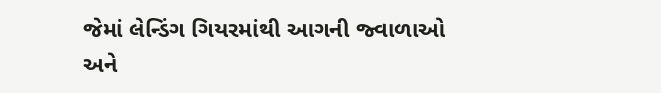જેમાં લેન્ડિંગ ગિયરમાંથી આગની જ્વાળાઓ અને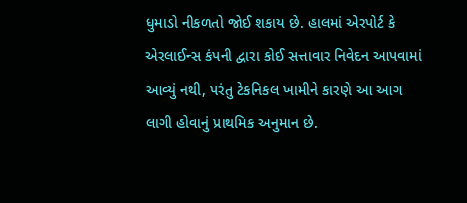ધુમાડો નીકળતો જોઈ શકાય છે. હાલમાં એરપોર્ટ કે એરલાઈન્સ કંપની દ્વારા કોઈ સત્તાવાર નિવેદન આપવામાં આવ્યું નથી, પરંતુ ટેકનિકલ ખામીને કારણે આ આગ લાગી હોવાનું પ્રાથમિક અનુમાન છે.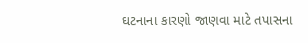ઘટનાના કારણો જાણવા માટે તપાસના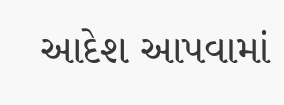આદેશ આપવામાં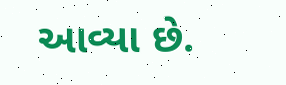આવ્યા છે.